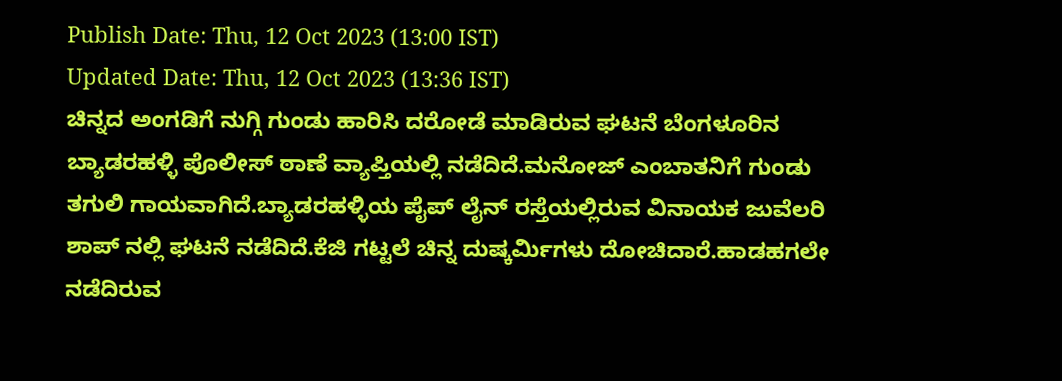Publish Date: Thu, 12 Oct 2023 (13:00 IST)
Updated Date: Thu, 12 Oct 2023 (13:36 IST)
ಚಿನ್ನದ ಅಂಗಡಿಗೆ ನುಗ್ಗಿ ಗುಂಡು ಹಾರಿಸಿ ದರೋಡೆ ಮಾಡಿರುವ ಘಟನೆ ಬೆಂಗಳೂರಿನ ಬ್ಯಾಡರಹಳ್ಳಿ ಪೊಲೀಸ್ ಠಾಣೆ ವ್ಯಾಪ್ತಿಯಲ್ಲಿ ನಡೆದಿದೆ.ಮನೋಜ್ ಎಂಬಾತನಿಗೆ ಗುಂಡು ತಗುಲಿ ಗಾಯವಾಗಿದೆ.ಬ್ಯಾಡರಹಳ್ಳಿಯ ಪೈಪ್ ಲೈನ್ ರಸ್ತೆಯಲ್ಲಿರುವ ವಿನಾಯಕ ಜುವೆಲರಿ ಶಾಪ್ ನಲ್ಲಿ ಘಟನೆ ನಡೆದಿದೆ.ಕೆಜಿ ಗಟ್ಟಲೆ ಚಿನ್ನ ದುಷ್ಕರ್ಮಿಗಳು ದೋಚಿದಾರೆ.ಹಾಡಹಗಲೇ ನಡೆದಿರುವ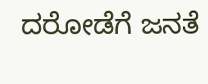ದರೋಡೆಗೆ ಜನತೆ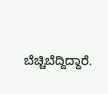ಬೆಚ್ಚಿಬೆದ್ದಿದ್ದಾರೆ.